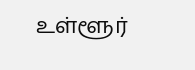உள்ளூர்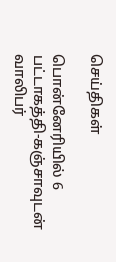செய்திகள்

பொன்னேரியில் 6 பட்டாகத்தி-கஞ்சாவுடன் வாலிபர்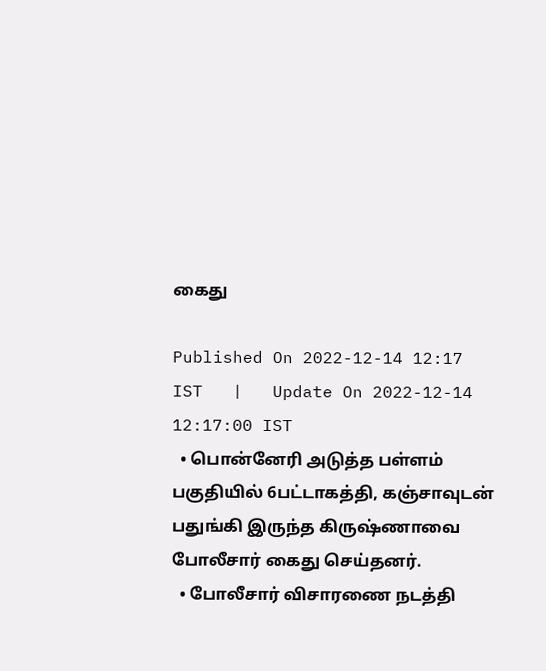கைது

Published On 2022-12-14 12:17 IST   |   Update On 2022-12-14 12:17:00 IST
  • பொன்னேரி அடுத்த பள்ளம் பகுதியில் 6பட்டாகத்தி, கஞ்சாவுடன் பதுங்கி இருந்த கிருஷ்ணாவை போலீசார் கைது செய்தனர்.
  • போலீசார் விசாரணை நடத்தி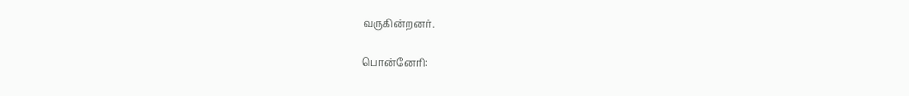வருகின்றனர்.

பொன்னேரி: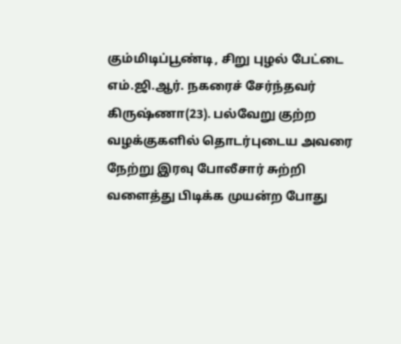கும்மிடிப்பூண்டி, சிறு புழல் பேட்டை எம்.ஜி.ஆர். நகரைச் சேர்ந்தவர் கிருஷ்ணா(23). பல்வேறு குற்ற வழக்குகளில் தொடர்புடைய அவரை நேற்று இரவு போலீசார் சுற்றி வளைத்து பிடிக்க முயன்ற போது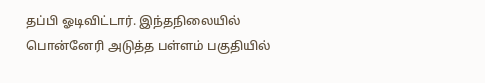தப்பி ஓடிவிட்டார். இந்தநிலையில் பொன்னேரி அடுத்த பள்ளம் பகுதியில்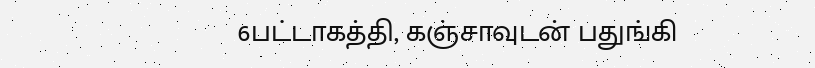6பட்டாகத்தி, கஞ்சாவுடன் பதுங்கி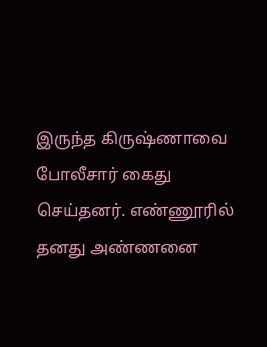இருந்த கிருஷ்ணாவை போலீசார் கைது செய்தனர். எண்ணூரில் தனது அண்ணனை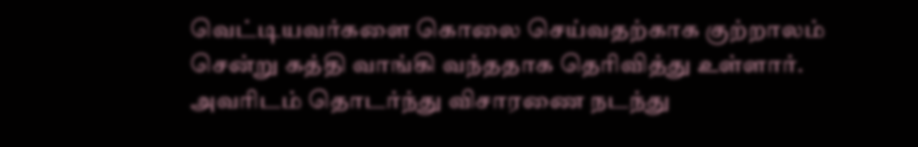வெட்டியவர்களை கொலை செய்வதற்காக குற்றாலம் சென்று கத்தி வாங்கி வந்ததாக தெரிவித்து உள்ளார். அவரிடம் தொடர்ந்து விசாரணை நடந்து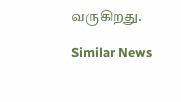வருகிறது.

Similar News